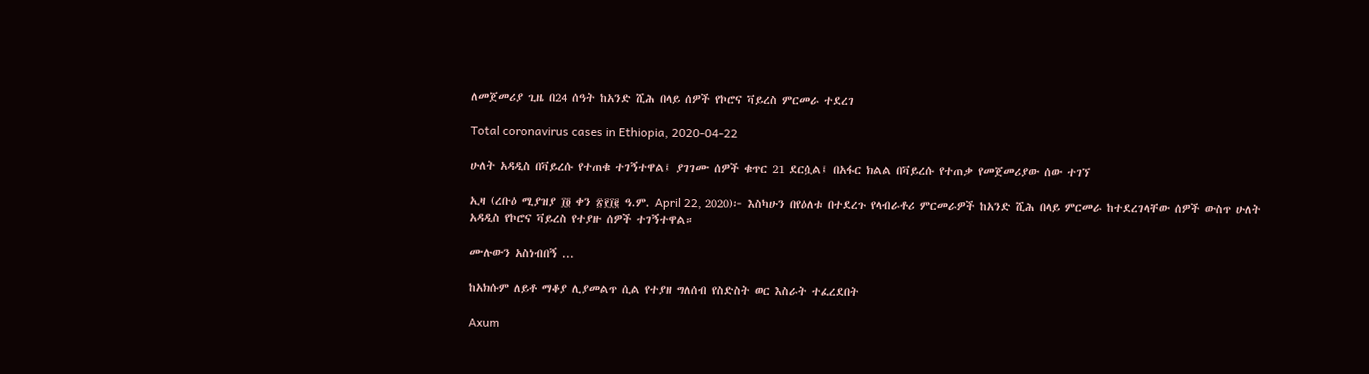ለመጀመሪያ ጊዜ በ24 ሰዓት ከአንድ ሺሕ በላይ ሰዎች የኮሮና ቫይረስ ምርመራ ተደረገ

Total coronavirus cases in Ethiopia, 2020-04-22

ሁለት አዳዲስ በቫይረሱ የተጠቁ ተገኝተዋል፤ ያገገሙ ሰዎች ቁጥር 21 ደርሷል፤ በአፋር ክልል በቫይረሱ የተጠቃ የመጀመሪያው ሰው ተገኘ

ኢዛ (ረቡዕ ሚያዝያ ፲፬ ቀን ፳፻፲፪ ዓ.ም. April 22, 2020)፦ እስካሁን በየዕለቱ በተደረጉ የላብራቶሪ ምርመራዎች ከአንድ ሺሕ በላይ ምርመራ ከተደረገላቸው ሰዎች ውስጥ ሁለት አዳዲስ የኮሮና ቫይረስ የተያዙ ሰዎች ተገኝተዋል።

ሙሉውን አስነብበኝ ...

ከአክሱም ለይቶ ማቆያ ሊያመልጥ ሲል የተያዘ ግለሰብ የስድስት ወር እስራት ተፈረደበት

Axum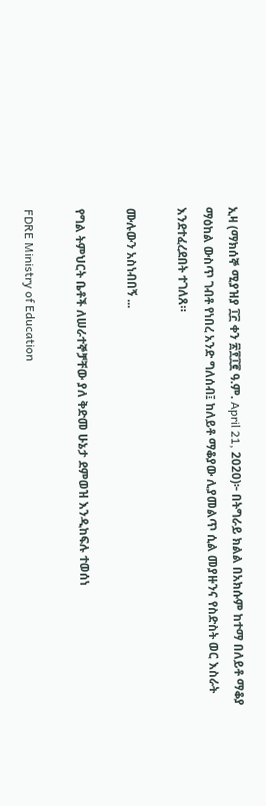ኢዛ (ማክሰኞ ሚያዝያ ፲፫ ቀን ፳፻፲፪ ዓ.ም. April 21, 2020)፦ በትግራይ ክልል በአክሱም ከተማ በለይቶ ማቆያ ማዕከል ውስጥ ገብቶ የነበረ አንድ ግለሰብ፤ ከለይቶ ማቆያው ሊያመልጥ ሲል መያዙንና የስድስት ወር እስራት እንደተፈረደበት ተገለጸ።

ሙሉውን አስነብበኝ ...

የግል ትምህርት ቤቶች ለሠራተኞቻቸው ያለ ቅድመ ሁኔታ ደምወዝ እንዲከፍሉ ተወሰነ

FDRE Ministry of Education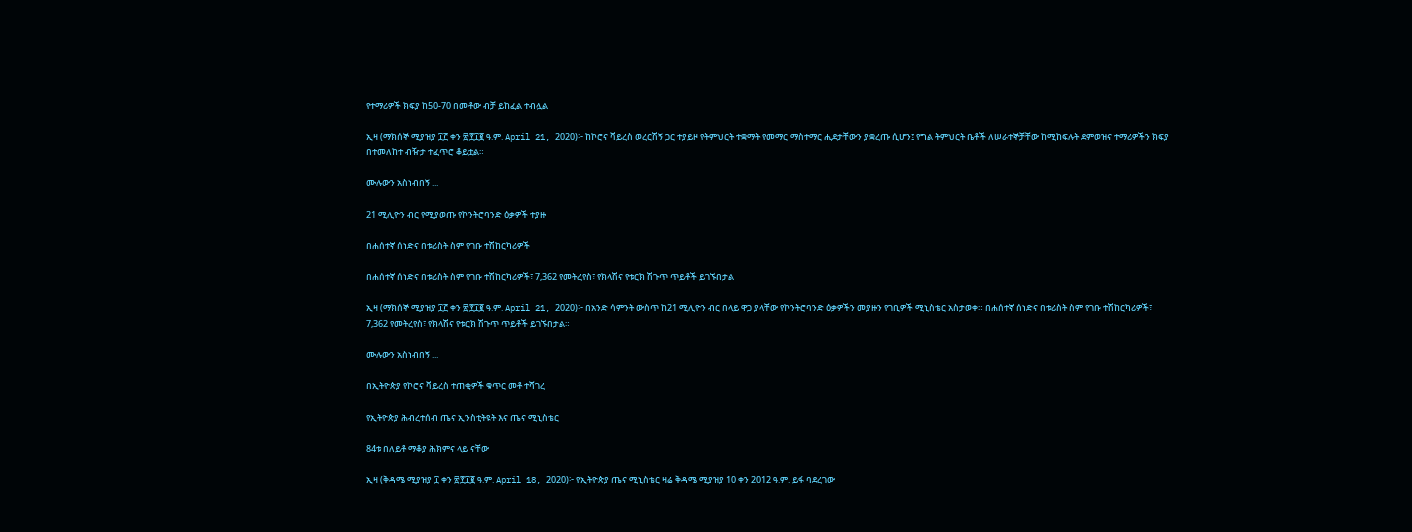የተማሪዎች ክፍያ ከ50-70 በመቶው ብቻ ይከፈል ተብሏል

ኢዛ (ማክሰኞ ሚያዝያ ፲፫ ቀን ፳፻፲፪ ዓ.ም. April 21, 2020)፦ ከኮሮና ቫይረስ ወረርሽኝ ጋር ተያይዞ የትምህርት ተቋማት የመማር ማስተማር ሒደታቸውን ያቋረጡ ሲሆን፤ የግል ትምህርት ቤቶች ለሠራተኞቻቸው ከሚከፍሉት ደምወዝና ተማሪዎችን ክፍያ በተመለከተ ብዥታ ተፈጥሮ ቆይቷል።

ሙሉውን አስነብበኝ ...

21 ሚሊዮን ብር የሚያወጡ የኮንትሮባንድ ዕቃዎች ተያዙ

በሐሰተኛ ሰነድና በቱሪስት ስም የገቡ ተሽከርካሪዎች

በሐሰተኛ ሰነድና በቱሪስት ስም የገቡ ተሽከርካሪዎች፣ 7,362 የመትረየስ፣ የክላሽና የቱርክ ሽጉጥ ጥይቶች ይገኙበታል

ኢዛ (ማክሰኞ ሚያዝያ ፲፫ ቀን ፳፻፲፪ ዓ.ም. April 21, 2020)፦ በአንድ ሳምንት ውስጥ ከ21 ሚሊዮን ብር በላይ ዋጋ ያላቸው የኮንትሮባንድ ዕቃዎችን መያዙን የገቢዎች ሚኒስቴር አስታወቀ። በሐሰተኛ ሰነድና በቱሪስት ስም የገቡ ተሽከርካሪዎች፣ 7,362 የመትረየስ፣ የክላሽና የቱርክ ሽጉጥ ጥይቶች ይገኙበታል።

ሙሉውን አስነብበኝ ...

በኢትዮጵያ የኮሮና ቫይረስ ተጠቂዎች ቁጥር መቶ ተሻገረ

የኢትዮጵያ ሕብረተሰብ ጤና ኢንስቲትዩት እና ጤና ሚኒስቴር

84ቱ በለይቶ ማቆያ ሕክምና ላይ ናቸው

ኢዛ (ቅዳሜ ሚያዝያ ፲ ቀን ፳፻፲፪ ዓ.ም. April 18, 2020)፦ የኢትዮጵያ ጤና ሚኒስቴር ዛሬ ቅዳሜ ሚያዝያ 10 ቀን 2012 ዓ.ም. ይፋ ባደረገው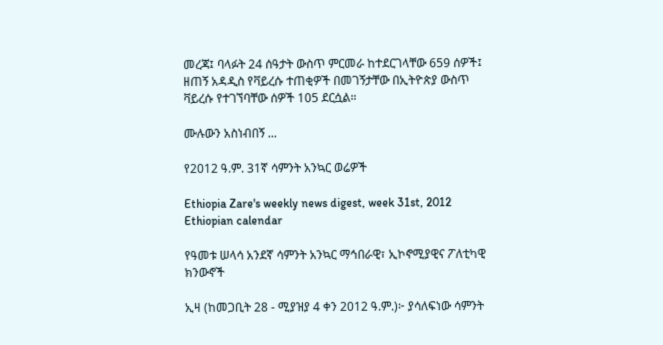መረጃ፤ ባላፉት 24 ሰዓታት ውስጥ ምርመራ ከተደርገላቸው 659 ሰዎች፤ ዘጠኝ አዳዲስ የቫይረሱ ተጠቂዎች በመገኝታቸው በኢትዮጵያ ውስጥ ቫይረሱ የተገኘባቸው ሰዎች 105 ደርሷል።

ሙሉውን አስነብበኝ ...

የ2012 ዓ.ም. 31ኛ ሳምንት አንኳር ወሬዎች

Ethiopia Zare's weekly news digest, week 31st, 2012 Ethiopian calendar

የዓመቱ ሠላሳ አንደኛ ሳምንት አንኳር ማኅበራዊ፣ ኢኮኖሚያዊና ፖለቲካዊ ክንውኖች

ኢዛ (ከመጋቢት 28 - ሚያዝያ 4 ቀን 2012 ዓ.ም.)፦ ያሳለፍነው ሳምንት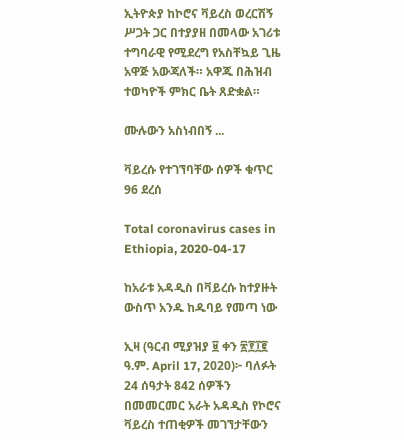ኢትዮጵያ ከኮሮና ቫይረስ ወረርሽኝ ሥጋት ጋር በተያያዘ በመላው አገሪቱ ተግባራዊ የሚደረግ የአስቸኳይ ጊዜ አዋጅ አውጃለች። አዋጁ በሕዝብ ተወካዮች ምክር ቤት ጸድቋል።

ሙሉውን አስነብበኝ ...

ቫይረሱ የተገኘባቸው ሰዎች ቁጥር 96 ደረሰ

Total coronavirus cases in Ethiopia, 2020-04-17

ከአራቱ አዳዲስ በቫይረሱ ከተያዙት ውስጥ አንዱ ከዱባይ የመጣ ነው

ኢዛ (ዓርብ ሚያዝያ ፱ ቀን ፳፻፲፪ ዓ.ም. April 17, 2020)፦ ባለፉት 24 ሰዓታት 842 ሰዎችን በመመርመር አራት አዳዲስ የኮሮና ቫይረስ ተጠቂዎች መገኘታቸውን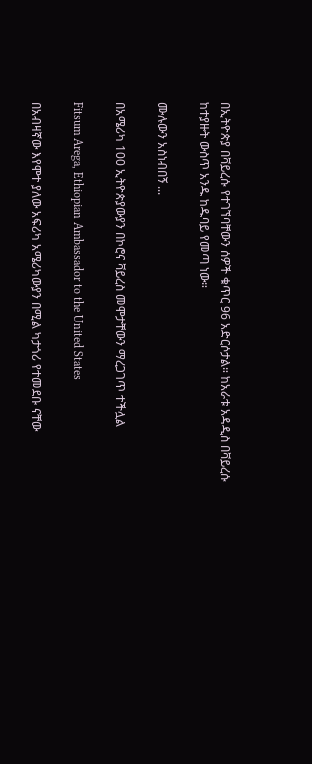በኢትዮጵያ በቫይረሱ የተገኘባቸውን ሰዎች ቁጥር 96 አድርሶታል። ከአራቱ አዳዲስ በቫይረሱ ከተያዙት ውስጥ አንዱ ከዱባይ የመጣ ነው።

ሙሉውን አስነብበኝ ...

በአሜሪካ 100 ኢትዮጵያውያን በኮሮና ቫይረስ መሞታቸውን ማረጋገጥ ተችሏል

Fitsum Arega, Ethiopian Ambassador to the United States

በአብዛኛው እየሞተ ያለው አፍሪካ አሜሪካውያን በሚል ካታጎሪ የተመደቡ ናቸው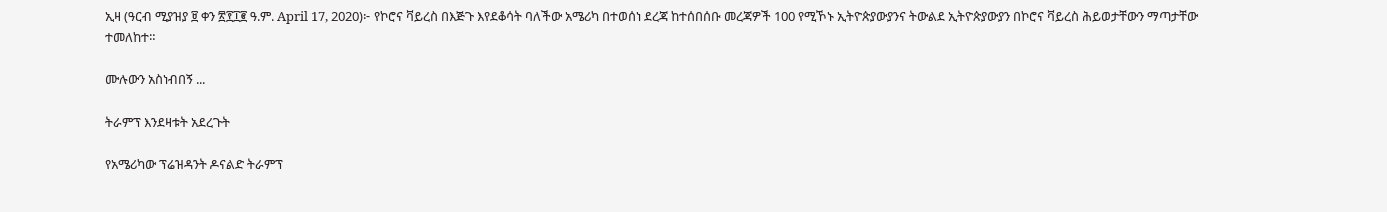ኢዛ (ዓርብ ሚያዝያ ፱ ቀን ፳፻፲፪ ዓ.ም. April 17, 2020)፦ የኮሮና ቫይረስ በእጅጉ እየደቆሳት ባለችው አሜሪካ በተወሰነ ደረጃ ከተሰበሰቡ መረጃዎች 100 የሚኾኑ ኢትዮጵያውያንና ትውልደ ኢትዮጵያውያን በኮሮና ቫይረስ ሕይወታቸውን ማጣታቸው ተመለከተ።

ሙሉውን አስነብበኝ ...

ትራምፕ እንደዛቱት አደረጉት

የአሜሪካው ፕሬዝዳንት ዶናልድ ትራምፕ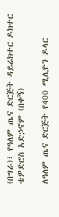(በግራ)፣ የዓለም ጤና ድርጅት ዳይሬክተር ዶክተር ቴዎድሮስ አድኃኖም (በቀኝ)

ለዓለም ጤና ድርጅት የ400 ሚሊዮን ዶላር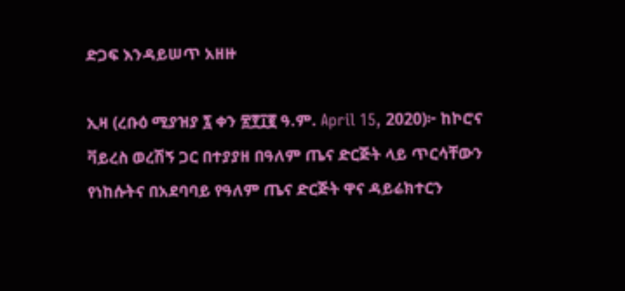ድጋፍ እንዳይሠጥ አዘዙ

ኢዛ (ረቡዕ ሚያዝያ ፯ ቀን ፳፻፲፪ ዓ.ም. April 15, 2020)፦ ከኮሮና ቫይረስ ወረሽኝ ጋር በተያያዘ በዓለም ጤና ድርጅት ላይ ጥርሳቸውን የነከሱትና በአደባባይ የዓለም ጤና ድርጅት ዋና ዳይሬክተርን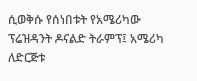ሲወቅሱ የሰነበቱት የአሜሪካው ፕሬዝዳንት ዶናልድ ትራምፕ፤ አሜሪካ ለድርጅቱ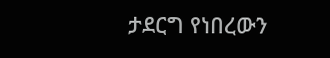ታደርግ የነበረውን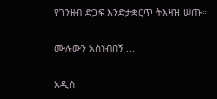የገንዘብ ድጋፍ እንድታቋርጥ ትእዛዝ ሠጡ።

ሙሉውን አስነብበኝ ...

አዲስ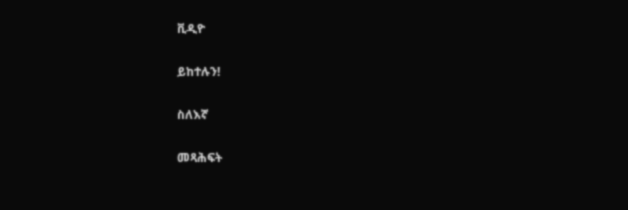ቪዲዮ

ይከተሉን!

ስለእኛ

መጻሕፍት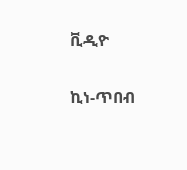ቪዲዮ

ኪነ-ጥበብ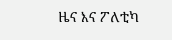ዜና እና ፖለቲካ